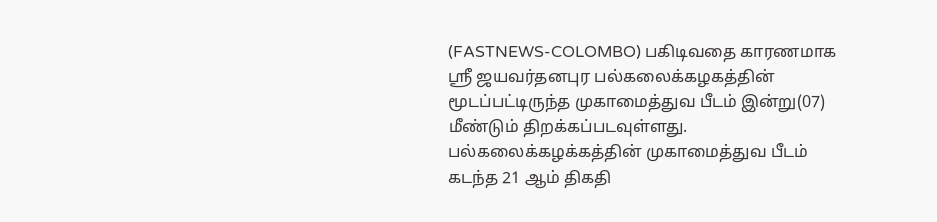(FASTNEWS-COLOMBO) பகிடிவதை காரணமாக ஶ்ரீ ஜயவர்தனபுர பல்கலைக்கழகத்தின் மூடப்பட்டிருந்த முகாமைத்துவ பீடம் இன்று(07) மீண்டும் திறக்கப்படவுள்ளது.
பல்கலைக்கழக்கத்தின் முகாமைத்துவ பீடம் கடந்த 21 ஆம் திகதி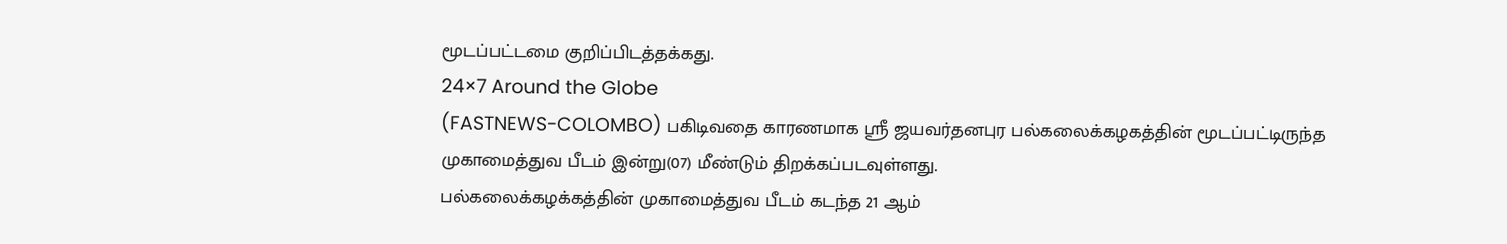மூடப்பட்டமை குறிப்பிடத்தக்கது.
24×7 Around the Globe
(FASTNEWS-COLOMBO) பகிடிவதை காரணமாக ஶ்ரீ ஜயவர்தனபுர பல்கலைக்கழகத்தின் மூடப்பட்டிருந்த முகாமைத்துவ பீடம் இன்று(07) மீண்டும் திறக்கப்படவுள்ளது.
பல்கலைக்கழக்கத்தின் முகாமைத்துவ பீடம் கடந்த 21 ஆம்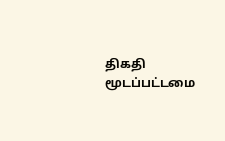திகதி மூடப்பட்டமை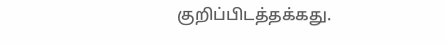குறிப்பிடத்தக்கது.